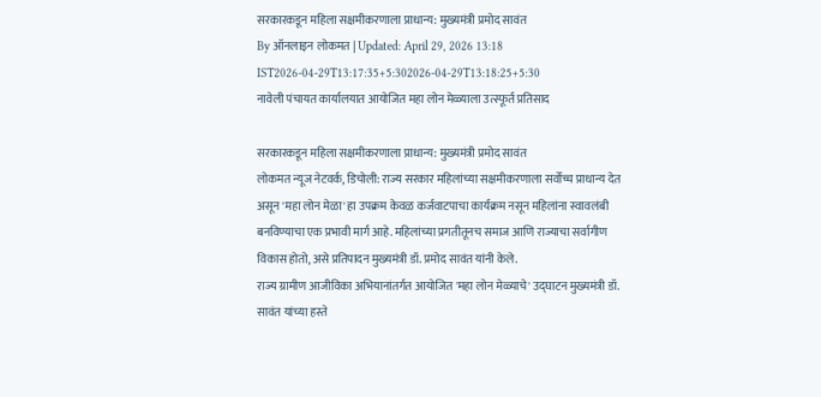सरकारकडून महिला सक्षमीकरणाला प्राधान्य: मुख्यमंत्री प्रमोद सावंत
By ऑनलाइन लोकमत | Updated: April 29, 2026 13:18 IST2026-04-29T13:17:35+5:302026-04-29T13:18:25+5:30
नावेली पंचायत कार्यालयात आयोजित महा लोन मेळ्याला उत्स्फूर्त प्रतिसाद

सरकारकडून महिला सक्षमीकरणाला प्राधान्य: मुख्यमंत्री प्रमोद सावंत
लोकमत न्यूज नेटवर्क, डिचोली: राज्य सरकार महिलांच्या सक्षमीकरणाला सर्वोच्च प्राधान्य देत असून 'महा लोन मेळा' हा उपक्रम केवळ कर्जवाटपाचा कार्यक्रम नसून महिलांना स्वावलंबी बनविण्याचा एक प्रभावी मार्ग आहे. महिलांच्या प्रगतीतूनच समाज आणि राज्याचा सर्वागीण विकास होतो, असे प्रतिपादन मुख्यमंत्री डॉ. प्रमोद सावंत यांनी केले.
राज्य ग्रामीण आजीविका अभियानांतर्गत आयोजित 'महा लोन मेळ्याचे' उद्घाटन मुख्यमंत्री डॉ. सावंत यांच्या हस्ते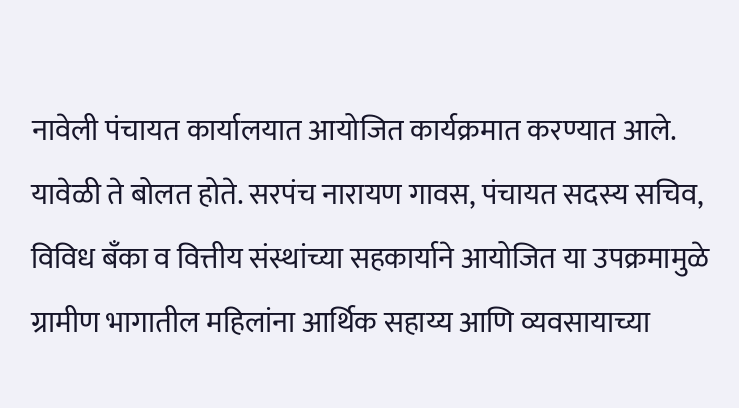नावेली पंचायत कार्यालयात आयोजित कार्यक्रमात करण्यात आले. यावेळी ते बोलत होते. सरपंच नारायण गावस, पंचायत सदस्य सचिव, विविध बँका व वित्तीय संस्थांच्या सहकार्याने आयोजित या उपक्रमामुळे ग्रामीण भागातील महिलांना आर्थिक सहाय्य आणि व्यवसायाच्या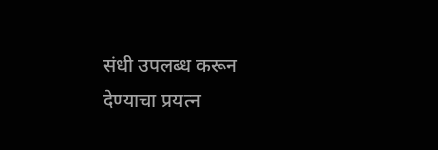संधी उपलब्ध करून देण्याचा प्रयत्न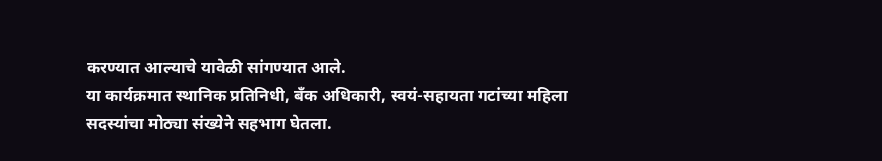करण्यात आल्याचे यावेळी सांगण्यात आले.
या कार्यक्रमात स्थानिक प्रतिनिधी, बँक अधिकारी, स्वयं-सहायता गटांच्या महिला सदस्यांचा मोठ्या संख्येने सहभाग घेतला.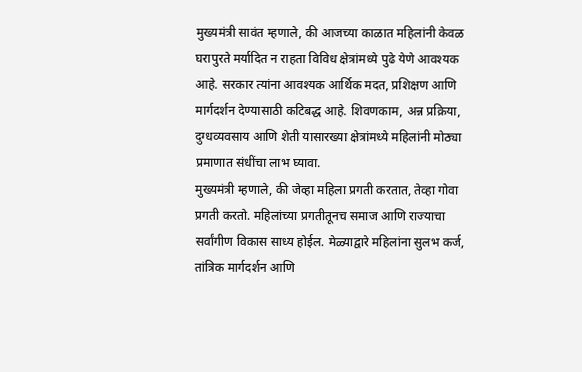मुख्यमंत्री सावंत म्हणाले, की आजच्या काळात महिलांनी केवळ घरापुरते मर्यादित न राहता विविध क्षेत्रांमध्ये पुढे येणे आवश्यक आहे. सरकार त्यांना आवश्यक आर्थिक मदत, प्रशिक्षण आणि मार्गदर्शन देण्यासाठी कटिबद्ध आहे. शिवणकाम, अन्न प्रक्रिया, दुग्धव्यवसाय आणि शेती यासारख्या क्षेत्रांमध्ये महिलांनी मोठ्या प्रमाणात संधींचा लाभ घ्यावा.
मुख्यमंत्री म्हणाले, की जेव्हा महिला प्रगती करतात, तेव्हा गोवा प्रगती करतो. महिलांच्या प्रगतीतूनच समाज आणि राज्याचा सर्वांगीण विकास साध्य होईल. मेळ्याद्वारे महिलांना सुलभ कर्ज, तांत्रिक मार्गदर्शन आणि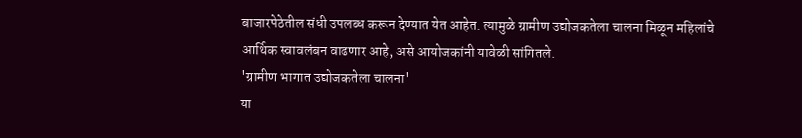बाजारपेठेतील संधी उपलब्ध करून देण्यात येत आहेत. त्यामुळे ग्रामीण उद्योजकतेला चालना मिळून महिलांचे आर्थिक स्वावलंबन वाढणार आहे, असे आयोजकांनी यावेळी सांगितले.
'ग्रामीण भागात उद्योजकतेला चालना'
या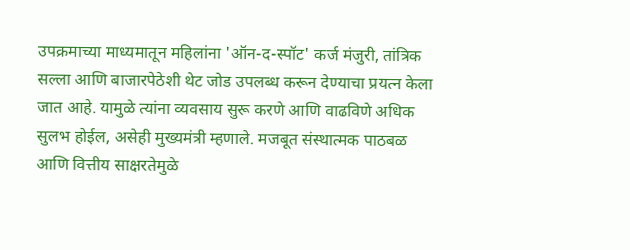उपक्रमाच्या माध्यमातून महिलांना 'ऑन-द-स्पॉट' कर्ज मंजुरी, तांत्रिक सल्ला आणि बाजारपेठेशी थेट जोड उपलब्ध करून देण्याचा प्रयत्न केला जात आहे. यामुळे त्यांना व्यवसाय सुरू करणे आणि वाढविणे अधिक सुलभ होईल, असेही मुख्यमंत्री म्हणाले. मजबूत संस्थात्मक पाठबळ आणि वित्तीय साक्षरतेमुळे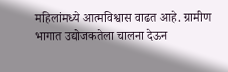महिलांमध्ये आत्मविश्वास वाढत आहे. ग्रामीण भागात उद्योजकतेला चालना देऊन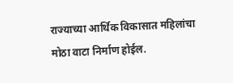राज्याच्या आर्थिक विकासात महिलांचा मोठा वाटा निर्माण होईल.